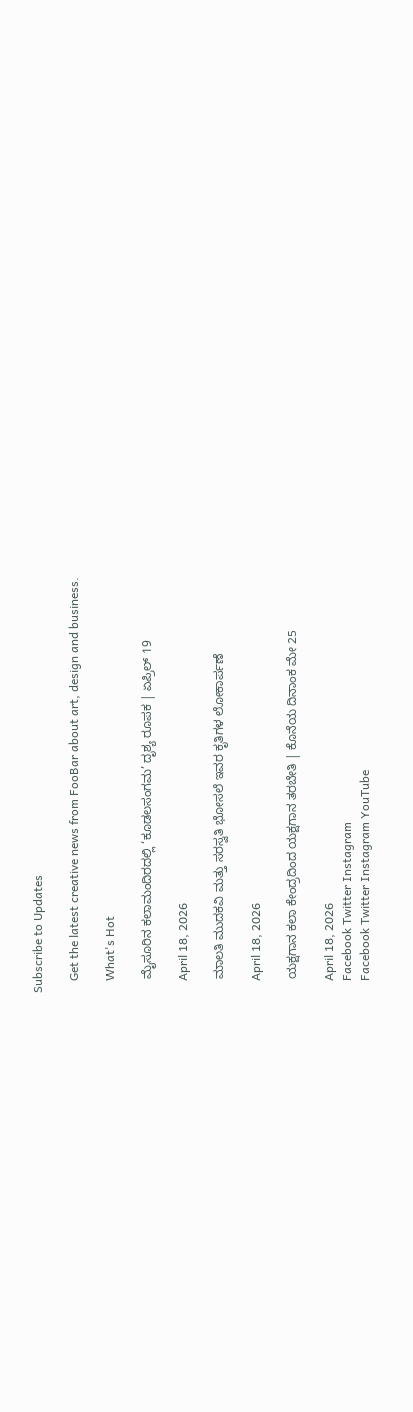Subscribe to Updates

    Get the latest creative news from FooBar about art, design and business.

    What's Hot

    ಮೈಸೂರಿನ ಕಲಾಮಂದಿರದಲ್ಲಿ ‘ಕೂಡಲಸಂಗಮ’ ದೃಶ್ಯ ರೂಪಕ | ಏಪ್ರಿಲ್ 19

    April 18, 2026

    ಮಾಲತಿ ಮುದಕವಿ ಮತ್ತು ಸರಸ್ವತಿ ಭೋಸಲೆ ಇವರ ಕೃತಿಗಳ ಲೋಕಾರ್ಪಣೆ

    April 18, 2026

    ಯಕ್ಷಗಾನ ಕಲಾ ಕೇಂದ್ರದಿಂದ ಯಕ್ಷಗಾನ ತರಬೇತಿ | ಕೊನೆಯ ದಿನಾಂಕ ಮೇ 25

    April 18, 2026
    Facebook Twitter Instagram
    Facebook Twitter Instagram YouTube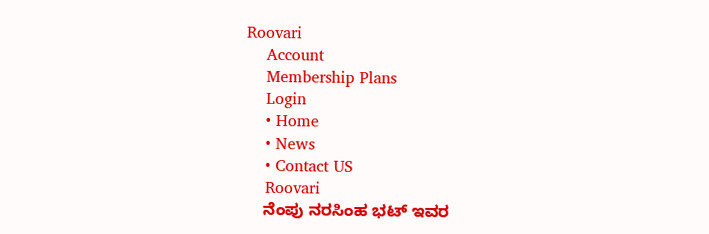Roovari
    Account
    Membership Plans
    Login
    • Home
    • News
    • Contact US
    Roovari
    ನೆಂಪು ನರಸಿಂಹ ಭಟ್ ಇವರ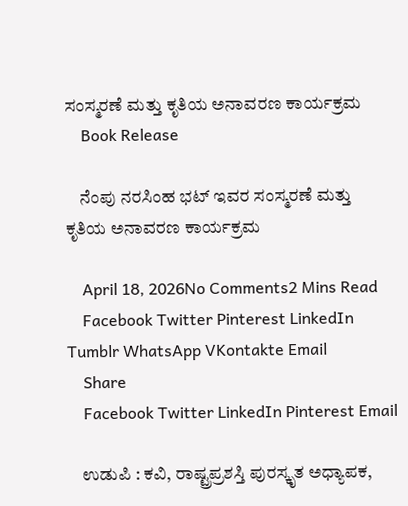ಸಂಸ್ಮರಣೆ ಮತ್ತು ಕೃತಿಯ ಅನಾವರಣ ಕಾರ್ಯಕ್ರಮ
    Book Release

    ನೆಂಪು ನರಸಿಂಹ ಭಟ್ ಇವರ ಸಂಸ್ಮರಣೆ ಮತ್ತು ಕೃತಿಯ ಅನಾವರಣ ಕಾರ್ಯಕ್ರಮ

    April 18, 2026No Comments2 Mins Read
    Facebook Twitter Pinterest LinkedIn Tumblr WhatsApp VKontakte Email
    Share
    Facebook Twitter LinkedIn Pinterest Email

    ಉಡುಪಿ : ಕವಿ, ರಾಷ್ಟ್ರಪ್ರಶಸ್ತಿ ಪುರಸ್ಕೃತ ಅಧ್ಯಾಪಕ,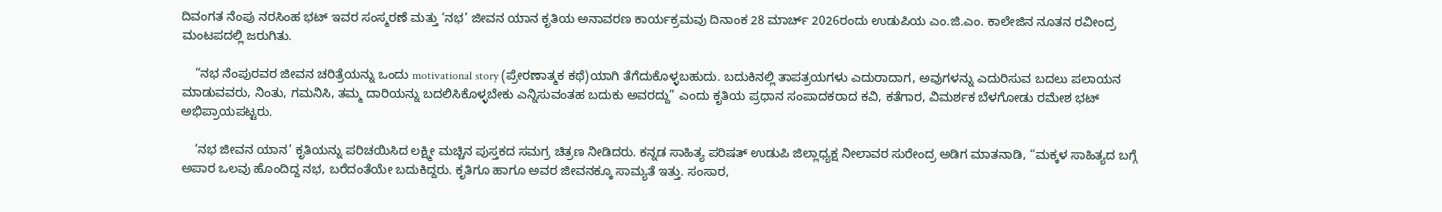ದಿವಂಗತ ನೆಂಪು ನರಸಿಂಹ ಭಟ್ ಇವರ ಸಂಸ್ಮರಣೆ ಮತ್ತು ‘ನಭ’ ಜೀವನ ಯಾನ ಕೃತಿಯ ಅನಾವರಣ ಕಾರ್ಯಕ್ರಮವು ದಿನಾಂಕ 28 ಮಾರ್ಚ್ 2026ರಂದು ಉಡುಪಿಯ ಎಂ.ಜಿ.ಎಂ. ಕಾಲೇಜಿನ ನೂತನ ರವೀಂದ್ರ ಮಂಟಪದಲ್ಲಿ ಜರುಗಿತು.

    “ನಭ ನೆಂಪುರವರ ಜೀವನ ಚರಿತ್ರೆಯನ್ನು ಒಂದು motivational story (ಪ್ರೇರಣಾತ್ಮಕ ಕಥೆ)ಯಾಗಿ ತೆಗೆದುಕೊಳ್ಳಬಹುದು. ಬದುಕಿನಲ್ಲಿ ತಾಪತ್ರಯಗಳು ಎದುರಾದಾಗ, ಅವುಗಳನ್ನು ಎದುರಿಸುವ ಬದಲು ಪಲಾಯನ ಮಾಡುವವರು, ನಿಂತು, ಗಮನಿಸಿ, ತಮ್ಮ ದಾರಿಯನ್ನು ಬದಲಿಸಿಕೊಳ್ಳಬೇಕು ಎನ್ನಿಸುವಂತಹ ಬದುಕು ಅವರದ್ದು” ಎಂದು ಕೃತಿಯ ಪ್ರಧಾನ ಸಂಪಾದಕರಾದ ಕವಿ, ಕತೆಗಾರ, ವಿಮರ್ಶಕ ಬೆಳಗೋಡು ರಮೇಶ ಭಟ್ ಅಭಿಪ್ರಾಯಪಟ್ಟರು.

    ‘ನಭ ಜೀವನ ಯಾನ’ ಕೃತಿಯನ್ನು ಪರಿಚಯಿಸಿದ ಲಕ್ಷ್ಮೀ ಮಚ್ಚಿನ ಪುಸ್ತಕದ ಸಮಗ್ರ ಚಿತ್ರಣ ನೀಡಿದರು. ಕನ್ನಡ ಸಾಹಿತ್ಯ ಪರಿಷತ್ ಉಡುಪಿ ಜಿಲ್ಲಾಧ್ಯಕ್ಷ ನೀಲಾವರ ಸುರೇಂದ್ರ ಅಡಿಗ ಮಾತನಾಡಿ, “ಮಕ್ಕಳ ಸಾಹಿತ್ಯದ ಬಗ್ಗೆ ಅಪಾರ ಒಲವು ಹೊಂದಿದ್ದ ನಭ, ಬರೆದಂತೆಯೇ ಬದುಕಿದ್ದರು. ಕೃತಿಗೂ ಹಾಗೂ ಅವರ ಜೀವನಕ್ಕೂ ಸಾಮ್ಯತೆ ಇತ್ತು. ಸಂಸಾರ,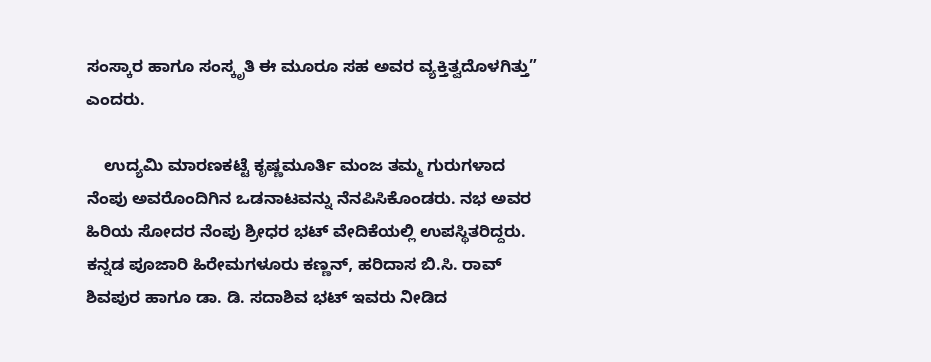ಸಂಸ್ಕಾರ ಹಾಗೂ ಸಂಸ್ಕೃತಿ ಈ ಮೂರೂ ಸಹ ಅವರ ವ್ಯಕ್ತಿತ್ವದೊಳಗಿತ್ತು” ಎಂದರು.

    ಉದ್ಯಮಿ ಮಾರಣಕಟ್ಟೆ ಕೃಷ್ಣಮೂರ್ತಿ ಮಂಜ ತಮ್ಮ ಗುರುಗಳಾದ ನೆಂಪು ಅವರೊಂದಿಗಿನ ಒಡನಾಟವನ್ನು ನೆನಪಿಸಿಕೊಂಡರು. ನಭ ಅವರ ಹಿರಿಯ ಸೋದರ ನೆಂಪು ಶ್ರೀಧರ ಭಟ್ ವೇದಿಕೆಯಲ್ಲಿ ಉಪಸ್ಥಿತರಿದ್ದರು. ಕನ್ನಡ ಪೂಜಾರಿ ಹಿರೇಮಗಳೂರು ಕಣ್ಣನ್, ಹರಿದಾಸ ಬಿ.ಸಿ. ರಾವ್ ಶಿವಪುರ ಹಾಗೂ ಡಾ. ಡಿ. ಸದಾಶಿವ ಭಟ್ ಇವರು ನೀಡಿದ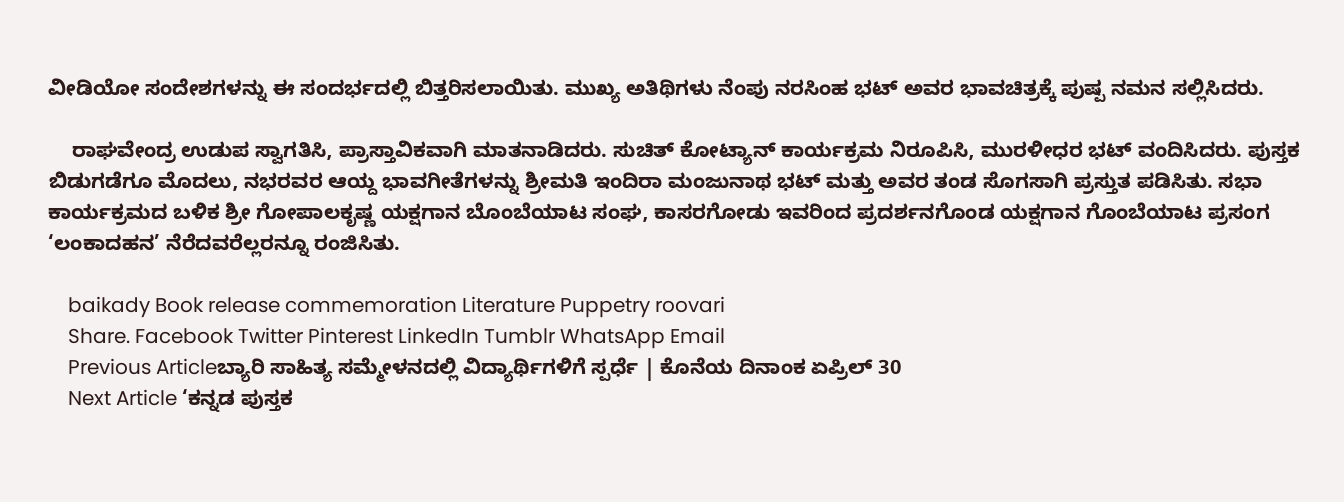ವೀಡಿಯೋ ಸಂದೇಶಗಳನ್ನು ಈ ಸಂದರ್ಭದಲ್ಲಿ ಬಿತ್ತರಿಸಲಾಯಿತು. ಮುಖ್ಯ ಅತಿಥಿಗಳು ನೆಂಪು ನರಸಿಂಹ ಭಟ್ ಅವರ ಭಾವಚಿತ್ರಕ್ಕೆ ಪುಷ್ಪ ನಮನ ಸಲ್ಲಿಸಿದರು.

    ರಾಘವೇಂದ್ರ ಉಡುಪ ಸ್ವಾಗತಿಸಿ, ಪ್ರಾಸ್ತಾವಿಕವಾಗಿ ಮಾತನಾಡಿದರು. ಸುಚಿತ್ ಕೋಟ್ಯಾನ್ ಕಾರ್ಯಕ್ರಮ ನಿರೂಪಿಸಿ, ಮುರಳೀಧರ ಭಟ್ ವಂದಿಸಿದರು. ಪುಸ್ತಕ ಬಿಡುಗಡೆಗೂ ಮೊದಲು, ನಭರವರ ಆಯ್ದ ಭಾವಗೀತೆಗಳನ್ನು ಶ್ರೀಮತಿ ಇಂದಿರಾ ಮಂಜುನಾಥ ಭಟ್ ಮತ್ತು ಅವರ ತಂಡ ಸೊಗಸಾಗಿ ಪ್ರಸ್ತುತ ಪಡಿಸಿತು. ಸಭಾ ಕಾರ್ಯಕ್ರಮದ ಬಳಿಕ ಶ್ರೀ ಗೋಪಾಲಕೃಷ್ಣ ಯಕ್ಷಗಾನ ಬೊಂಬೆಯಾಟ ಸಂಘ, ಕಾಸರಗೋಡು ಇವರಿಂದ ಪ್ರದರ್ಶನಗೊಂಡ ಯಕ್ಷಗಾನ ಗೊಂಬೆಯಾಟ ಪ್ರಸಂಗ ‘ಲಂಕಾದಹನ’ ನೆರೆದವರೆಲ್ಲರನ್ನೂ ರಂಜಿಸಿತು.

    baikady Book release commemoration Literature Puppetry roovari
    Share. Facebook Twitter Pinterest LinkedIn Tumblr WhatsApp Email
    Previous Articleಬ್ಯಾರಿ ಸಾಹಿತ್ಯ ಸಮ್ಮೇಳನದಲ್ಲಿ ವಿದ್ಯಾರ್ಥಿಗಳಿಗೆ ಸ್ಪರ್ಧೆ | ಕೊನೆಯ ದಿನಾಂಕ ಏಪ್ರಿಲ್ 30
    Next Article ‘ಕನ್ನಡ ಪುಸ್ತಕ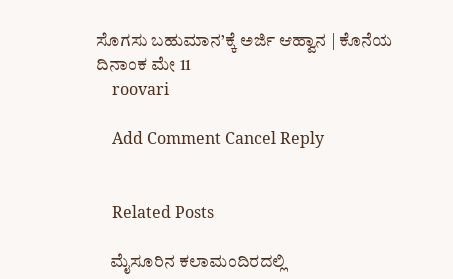ಸೊಗಸು ಬಹುಮಾನ’ಕ್ಕೆ ಅರ್ಜಿ ಆಹ್ವಾನ | ಕೊನೆಯ ದಿನಾಂಕ ಮೇ 11
    roovari

    Add Comment Cancel Reply


    Related Posts

    ಮೈಸೂರಿನ ಕಲಾಮಂದಿರದಲ್ಲಿ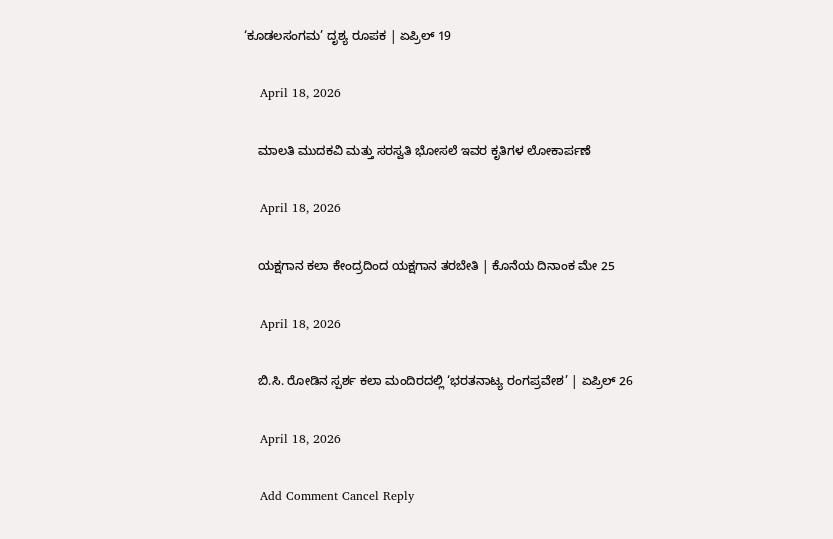‘ಕೂಡಲಸಂಗಮ’ ದೃಶ್ಯ ರೂಪಕ | ಏಪ್ರಿಲ್ 19

    April 18, 2026

    ಮಾಲತಿ ಮುದಕವಿ ಮತ್ತು ಸರಸ್ವತಿ ಭೋಸಲೆ ಇವರ ಕೃತಿಗಳ ಲೋಕಾರ್ಪಣೆ

    April 18, 2026

    ಯಕ್ಷಗಾನ ಕಲಾ ಕೇಂದ್ರದಿಂದ ಯಕ್ಷಗಾನ ತರಬೇತಿ | ಕೊನೆಯ ದಿನಾಂಕ ಮೇ 25

    April 18, 2026

    ಬಿ.ಸಿ. ರೋಡಿನ ಸ್ಪರ್ಶ ಕಲಾ ಮಂದಿರದಲ್ಲಿ ‘ಭರತನಾಟ್ಯ ರಂಗಪ್ರವೇಶ’ | ಏಪ್ರಿಲ್ 26

    April 18, 2026

    Add Comment Cancel Reply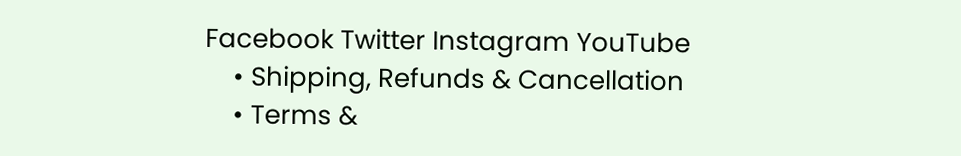Facebook Twitter Instagram YouTube
    • Shipping, Refunds & Cancellation
    • Terms &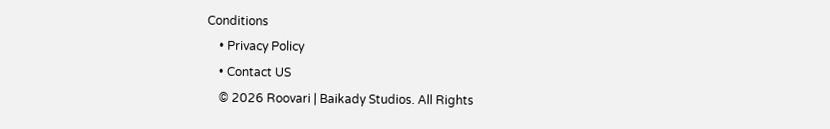Conditions
    • Privacy Policy
    • Contact US
    © 2026 Roovari | Baikady Studios. All Rights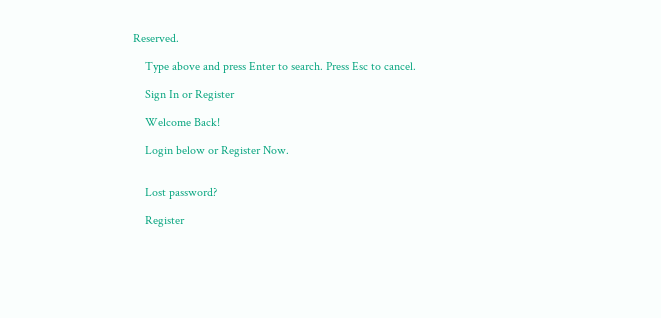Reserved.

    Type above and press Enter to search. Press Esc to cancel.

    Sign In or Register

    Welcome Back!

    Login below or Register Now.


    Lost password?

    Register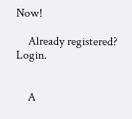Now!

    Already registered? Login.


    A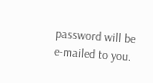password will be e-mailed to you.